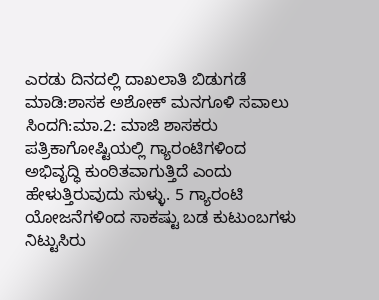ಎರಡು ದಿನದಲ್ಲಿ ದಾಖಲಾತಿ ಬಿಡುಗಡೆ ಮಾಡಿ:ಶಾಸಕ ಅಶೋಕ್ ಮನಗೂಳಿ ಸವಾಲು
ಸಿಂದಗಿ:ಮಾ.2: ಮಾಜಿ ಶಾಸಕರು ಪತ್ರಿಕಾಗೋಷ್ಟಿಯಲ್ಲಿ ಗ್ಯಾರಂಟಿಗಳಿಂದ ಅಭಿವೃದ್ಧಿ ಕುಂಠಿತವಾಗುತ್ತಿದೆ ಎಂದು ಹೇಳುತ್ತಿರುವುದು ಸುಳ್ಳು. 5 ಗ್ಯಾರಂಟಿ ಯೋಜನೆಗಳಿಂದ ಸಾಕಷ್ಟು ಬಡ ಕುಟುಂಬಗಳು ನಿಟ್ಟುಸಿರು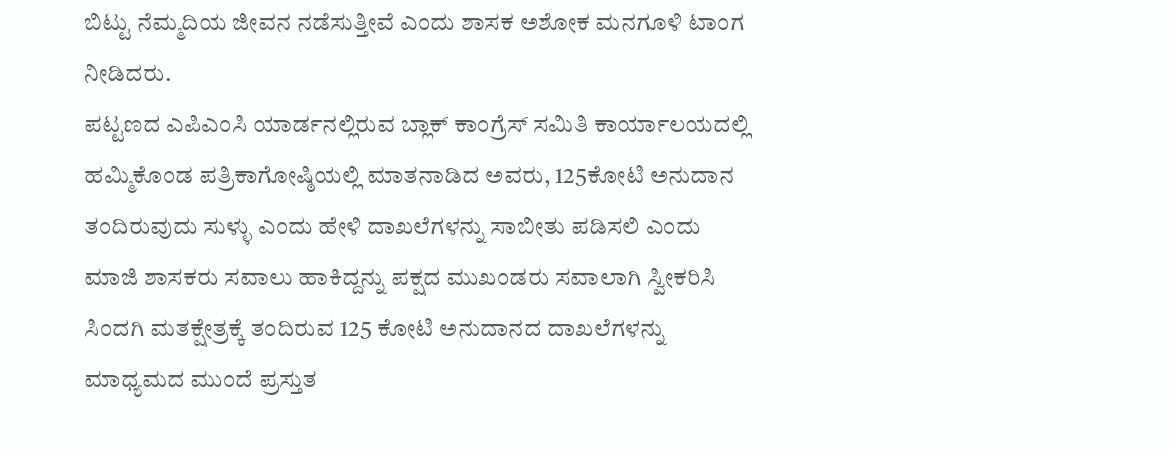ಬಿಟ್ಟು ನೆಮ್ಮದಿಯ ಜೀವನ ನಡೆಸುತ್ತೀವೆ ಎಂದು ಶಾಸಕ ಅಶೋಕ ಮನಗೂಳಿ ಟಾಂಗ ನೀಡಿದರು.
ಪಟ್ಟಣದ ಎಪಿಎಂಸಿ ಯಾರ್ಡನಲ್ಲಿರುವ ಬ್ಲಾಕ್ ಕಾಂಗ್ರೆಸ್ ಸಮಿತಿ ಕಾರ್ಯಾಲಯದಲ್ಲಿ ಹಮ್ಮಿಕೊಂಡ ಪತ್ರಿಕಾಗೋಷ್ಠಿಯಲ್ಲಿ ಮಾತನಾಡಿದ ಅವರು, 125ಕೋಟಿ ಅನುದಾನ ತಂದಿರುವುದು ಸುಳ್ಳು ಎಂದು ಹೇಳಿ ದಾಖಲೆಗಳನ್ನು ಸಾಬೀತು ಪಡಿಸಲಿ ಎಂದು ಮಾಜಿ ಶಾಸಕರು ಸವಾಲು ಹಾಕಿದ್ದನ್ನು ಪಕ್ಷದ ಮುಖಂಡರು ಸವಾಲಾಗಿ ಸ್ವೀಕರಿಸಿ ಸಿಂದಗಿ ಮತಕ್ಷೇತ್ರಕ್ಕೆ ತಂದಿರುವ 125 ಕೋಟಿ ಅನುದಾನದ ದಾಖಲೆಗಳನ್ನು ಮಾಧ್ಯಮದ ಮುಂದೆ ಪ್ರಸ್ತುತ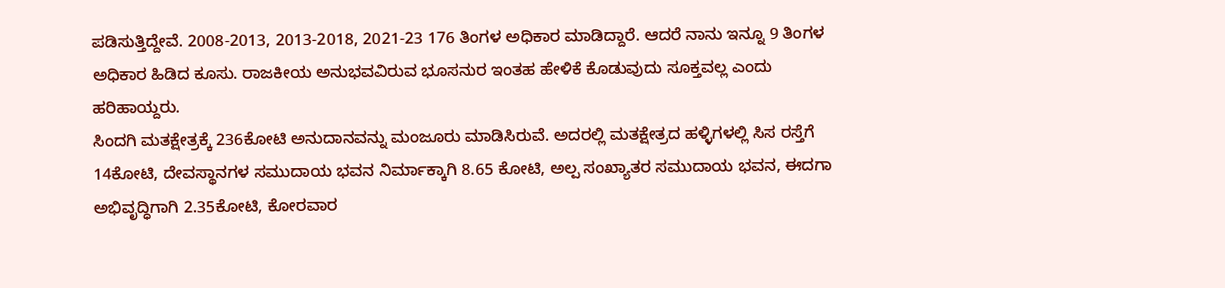ಪಡಿಸುತ್ತಿದ್ದೇವೆ. 2008-2013, 2013-2018, 2021-23 176 ತಿಂಗಳ ಅಧಿಕಾರ ಮಾಡಿದ್ದಾರೆ. ಆದರೆ ನಾನು ಇನ್ನೂ 9 ತಿಂಗಳ ಅಧಿಕಾರ ಹಿಡಿದ ಕೂಸು. ರಾಜಕೀಯ ಅನುಭವವಿರುವ ಭೂಸನುರ ಇಂತಹ ಹೇಳಿಕೆ ಕೊಡುವುದು ಸೂಕ್ತವಲ್ಲ ಎಂದು ಹರಿಹಾಯ್ದರು.
ಸಿಂದಗಿ ಮತಕ್ಷೇತ್ರಕ್ಕೆ 236ಕೋಟಿ ಅನುದಾನವನ್ನು ಮಂಜೂರು ಮಾಡಿಸಿರುವೆ. ಅದರಲ್ಲಿ ಮತಕ್ಷೇತ್ರದ ಹಳ್ಳಿಗಳಲ್ಲಿ ಸಿಸ ರಸ್ತೆಗೆ 14ಕೋಟಿ, ದೇವಸ್ಥಾನಗಳ ಸಮುದಾಯ ಭವನ ನಿರ್ಮಾಕ್ಕಾಗಿ 8.65 ಕೋಟಿ, ಅಲ್ಪ ಸಂಖ್ಯಾತರ ಸಮುದಾಯ ಭವನ, ಈದಗಾ ಅಭಿವೃದ್ಧಿಗಾಗಿ 2.35ಕೋಟಿ, ಕೋರವಾರ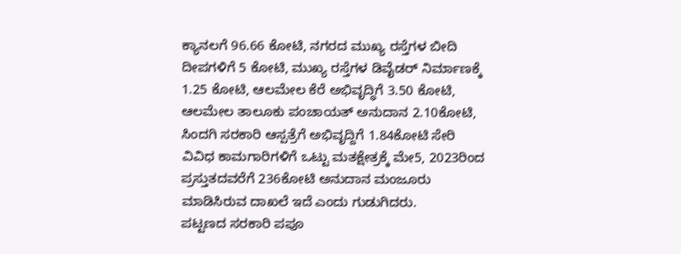ಕ್ಯಾನಲಗೆ 96.66 ಕೋಟಿ, ನಗರದ ಮುಖ್ಯ ರಸ್ತೆಗಳ ಬೀದಿ ದೀಪಗಳಿಗೆ 5 ಕೋಟಿ, ಮುಖ್ಯ ರಸ್ತೆಗಳ ಡಿವೈಡರ್ ನಿರ್ಮಾಣಕ್ಕೆ 1.25 ಕೋಟಿ, ಆಲಮೇಲ ಕೆರೆ ಅಭಿವೃದ್ಧಿಗೆ 3.50 ಕೋಟಿ, ಆಲಮೇಲ ತಾಲೂಕು ಪಂಚಾಯತ್ ಅನುದಾನ 2.10ಕೋಟಿ, ಸಿಂದಗಿ ಸರಕಾರಿ ಆಸ್ಪತ್ರೆಗೆ ಅಭಿವೃದ್ದಿಗೆ 1.84ಕೋಟಿ ಸೇರಿ ವಿವಿಧ ಕಾಮಗಾರಿಗಳಿಗೆ ಒಟ್ಟು ಮತಕ್ಷೇತ್ರಕ್ಕೆ ಮೇ5, 2023ರಿಂದ ಪ್ರಸ್ತುತದವರೆಗೆ 236ಕೋಟಿ ಅನುದಾನ ಮಂಜೂರು ಮಾಡಿಸಿರುವ ದಾಖಲೆ ಇದೆ ಎಂದು ಗುಡುಗಿದರು.
ಪಟ್ಟಣದ ಸರಕಾರಿ ಪಪೂ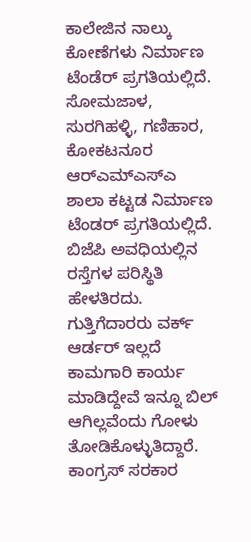ಕಾಲೇಜಿನ ನಾಲ್ಕು ಕೋಣೆಗಳು ನಿರ್ಮಾಣ ಟೆಂಡೆರ್ ಪ್ರಗತಿಯಲ್ಲಿದೆ. ಸೋಮಜಾಳ, ಸುರಗಿಹಳ್ಳಿ, ಗಣಿಹಾರ, ಕೋಕಟನೂರ ಆರ್‍ಎಮ್‍ಎಸ್‍ಎ ಶಾಲಾ ಕಟ್ಟಡ ನಿರ್ಮಾಣ ಟೆಂಡರ್ ಪ್ರಗತಿಯಲ್ಲಿದೆ. ಬಿಜೆಪಿ ಅವಧಿಯಲ್ಲಿನ ರಸ್ತೆಗಳ ಪರಿಸ್ಥಿತಿ ಹೇಳತಿರದು. ಗುತ್ತಿಗೆದಾರರು ವರ್ಕ್ ಆರ್ಡರ್ ಇಲ್ಲದೆ ಕಾಮಗಾರಿ ಕಾರ್ಯ ಮಾಡಿದ್ದೇವೆ ಇನ್ನೂ ಬಿಲ್ ಆಗಿಲ್ಲವೆಂದು ಗೋಳು ತೋಡಿಕೊಳ್ಳುತಿದ್ದಾರೆ.
ಕಾಂಗ್ರಸ್ ಸರಕಾರ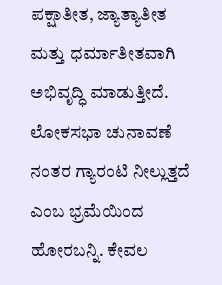ಪಕ್ಷಾತೀತ, ಜ್ಯಾತ್ಯಾತೀತ ಮತ್ತು ಧರ್ಮಾತೀತವಾಗಿ ಅಭಿವೃದ್ಧಿ ಮಾಡುತ್ತೀದೆ. ಲೋಕಸಭಾ ಚುನಾವಣೆ ನಂತರ ಗ್ಯಾರಂಟಿ ನೀಲ್ಲುತ್ತದೆ ಎಂಬ ಭ್ರಮೆಯಿಂದ ಹೋರಬನ್ನಿ. ಕೇವಲ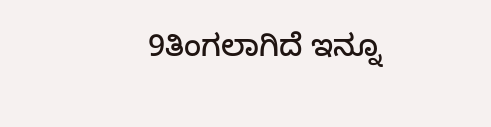9ತಿಂಗಲಾಗಿದೆ ಇನ್ನೂ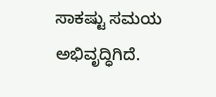ಸಾಕಷ್ಟು ಸಮಯ ಅಭಿವೃದ್ಧಿಗಿದೆ.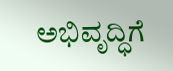ಅಭಿವೃದ್ಧಿಗೆ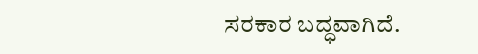ಸರಕಾರ ಬದ್ಧವಾಗಿದೆ.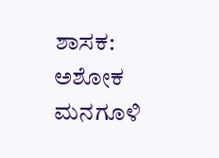ಶಾಸಕ: ಅಶೋಕ ಮನಗೂಳಿ